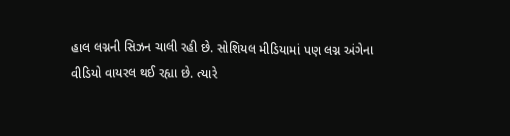હાલ લગ્નની સિઝન ચાલી રહી છે. સોશિયલ મીડિયામાં પણ લગ્ન અંગેના વીડિયો વાયરલ થઈ રહ્યા છે. ત્યારે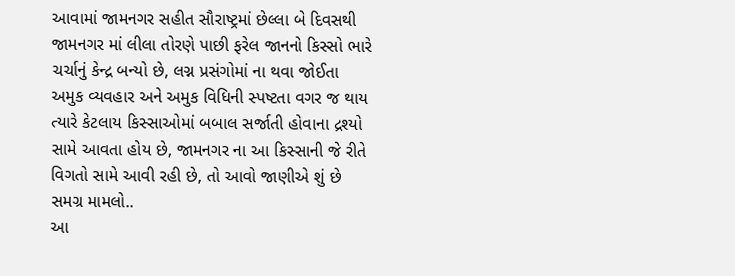આવામાં જામનગર સહીત સૌરાષ્ટ્રમાં છેલ્લા બે દિવસથી જામનગર માં લીલા તોરણે પાછી ફરેલ જાનનો કિસ્સો ભારે ચર્ચાનું કેન્દ્ર બન્યો છે, લગ્ન પ્રસંગોમાં ના થવા જોઈતા અમુક વ્યવહાર અને અમુક વિધિની સ્પષ્ટતા વગર જ થાય ત્યારે કેટલાય કિસ્સાઓમાં બબાલ સર્જાતી હોવાના દ્રશ્યો સામે આવતા હોય છે, જામનગર ના આ કિસ્સાની જે રીતે વિગતો સામે આવી રહી છે, તો આવો જાણીએ શું છે સમગ્ર મામલો..
આ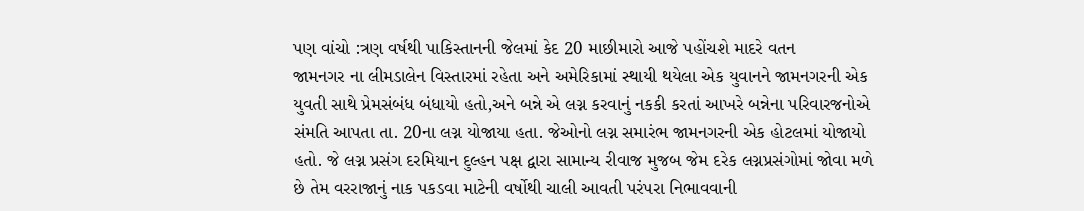પણ વાંચો :ત્રણ વર્ષથી પાકિસ્તાનની જેલમાં કેદ 20 માછીમારો આજે પહોંચશે માદરે વતન
જામનગર ના લીમડાલેન વિસ્તારમાં રહેતા અને અમેરિકામાં સ્થાયી થયેલા એક યુવાનને જામનગરની એક યુવતી સાથે પ્રેમસંબંધ બંધાયો હતો,અને બન્ને એ લગ્ન કરવાનું નકકી કરતાં આખરે બન્નેના પરિવારજનોએ સંમતિ આપતા તા. 20ના લગ્ન યોજાયા હતા. જેઓનો લગ્ન સમારંભ જામનગરની એક હોટલમાં યોજાયો હતો. જે લગ્ન પ્રસંગ દરમિયાન દુલ્હન પક્ષ દ્વારા સામાન્ય રીવાજ મુજબ જેમ દરેક લગ્નપ્રસંગોમાં જોવા મળે છે તેમ વરરાજાનું નાક પકડવા માટેની વર્ષોથી ચાલી આવતી પરંપરા નિભાવવાની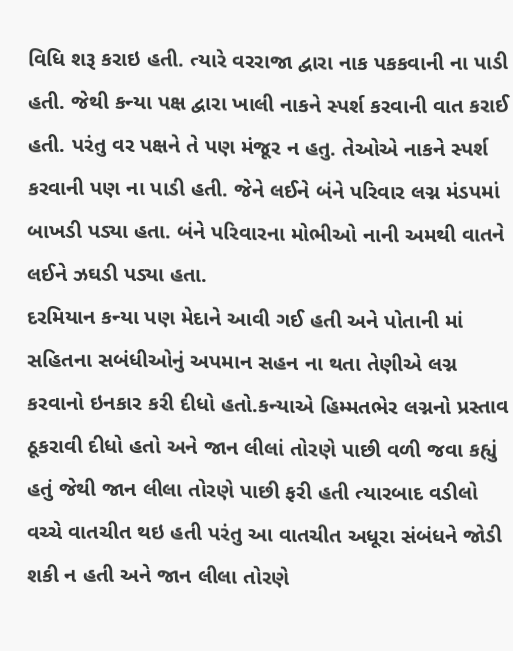વિધિ શરૂ કરાઇ હતી. ત્યારે વરરાજા દ્વારા નાક પકકવાની ના પાડી હતી. જેથી કન્યા પક્ષ દ્વારા ખાલી નાકને સ્પર્શ કરવાની વાત કરાઈ હતી. પરંતુ વર પક્ષને તે પણ મંજૂર ન હતુ. તેઓએ નાકને સ્પર્શ કરવાની પણ ના પાડી હતી. જેને લઈને બંને પરિવાર લગ્ન મંડપમાં બાખડી પડ્યા હતા. બંને પરિવારના મોભીઓ નાની અમથી વાતને લઈને ઝઘડી પડ્યા હતા.
દરમિયાન કન્યા પણ મેદાને આવી ગઈ હતી અને પોતાની માં સહિતના સબંધીઓનું અપમાન સહન ના થતા તેણીએ લગ્ન કરવાનો ઇનકાર કરી દીધો હતો.કન્યાએ હિમ્મતભેર લગ્નનો પ્રસ્તાવ ઠૂકરાવી દીધો હતો અને જાન લીલાં તોરણે પાછી વળી જવા કહ્યું હતું જેથી જાન લીલા તોરણે પાછી ફરી હતી ત્યારબાદ વડીલો વચ્ચે વાતચીત થઇ હતી પરંતુ આ વાતચીત અધૂરા સંબંધને જોડી શકી ન હતી અને જાન લીલા તોરણે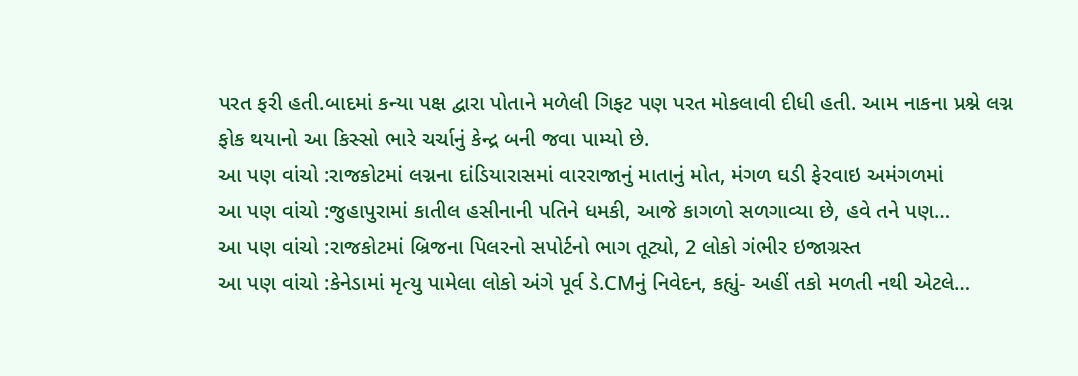પરત ફરી હતી.બાદમાં કન્યા પક્ષ દ્વારા પોતાને મળેલી ગિફટ પણ પરત મોકલાવી દીધી હતી. આમ નાકના પ્રશ્ને લગ્ન ફોક થયાનો આ કિસ્સો ભારે ચર્ચાનું કેન્દ્ર બની જવા પામ્યો છે.
આ પણ વાંચો :રાજકોટમાં લગ્નના દાંડિયારાસમાં વારરાજાનું માતાનું મોત, મંગળ ઘડી ફેરવાઇ અમંગળમાં
આ પણ વાંચો :જુહાપુરામાં કાતીલ હસીનાની પતિને ધમકી, આજે કાગળો સળગાવ્યા છે, હવે તને પણ…
આ પણ વાંચો :રાજકોટમાં બ્રિજના પિલરનો સપોર્ટનો ભાગ તૂટ્યો, 2 લોકો ગંભીર ઇજાગ્રસ્ત
આ પણ વાંચો :કેનેડામાં મૃત્યુ પામેલા લોકો અંગે પૂર્વ ડે.CMનું નિવેદન, કહ્યું- અહીં તકો મળતી નથી એટલે…